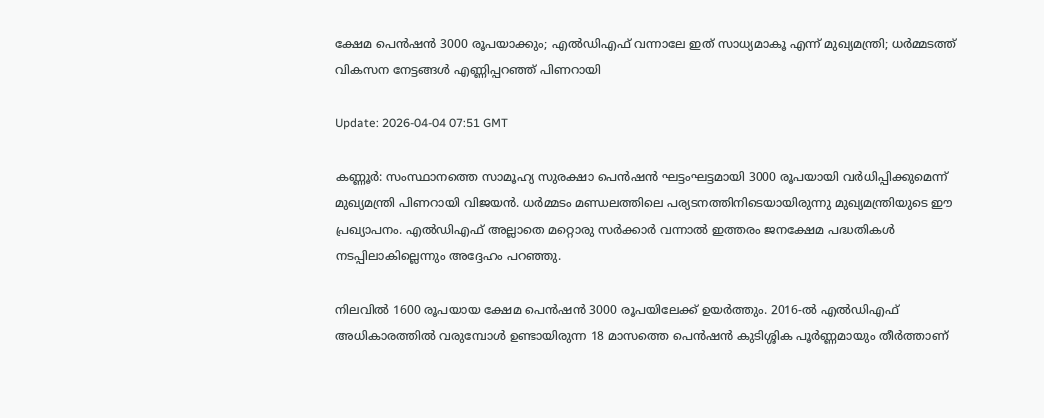ക്ഷേമ പെന്‍ഷന്‍ 3000 രൂപയാക്കും; എല്‍ഡിഎഫ് വന്നാലേ ഇത് സാധ്യമാകൂ എന്ന് മുഖ്യമന്ത്രി; ധര്‍മ്മടത്ത് വികസന നേട്ടങ്ങള്‍ എണ്ണിപ്പറഞ്ഞ് പിണറായി

Update: 2026-04-04 07:51 GMT

കണ്ണൂര്‍: സംസ്ഥാനത്തെ സാമൂഹ്യ സുരക്ഷാ പെന്‍ഷന്‍ ഘട്ടംഘട്ടമായി 3000 രൂപയായി വര്‍ധിപ്പിക്കുമെന്ന് മുഖ്യമന്ത്രി പിണറായി വിജയന്‍. ധര്‍മ്മടം മണ്ഡലത്തിലെ പര്യടനത്തിനിടെയായിരുന്നു മുഖ്യമന്ത്രിയുടെ ഈ പ്രഖ്യാപനം. എല്‍ഡിഎഫ് അല്ലാതെ മറ്റൊരു സര്‍ക്കാര്‍ വന്നാല്‍ ഇത്തരം ജനക്ഷേമ പദ്ധതികള്‍ നടപ്പിലാകില്ലെന്നും അദ്ദേഹം പറഞ്ഞു.

നിലവില്‍ 1600 രൂപയായ ക്ഷേമ പെന്‍ഷന്‍ 3000 രൂപയിലേക്ക് ഉയര്‍ത്തും. 2016-ല്‍ എല്‍ഡിഎഫ് അധികാരത്തില്‍ വരുമ്പോള്‍ ഉണ്ടായിരുന്ന 18 മാസത്തെ പെന്‍ഷന്‍ കുടിശ്ശിക പൂര്‍ണ്ണമായും തീര്‍ത്താണ്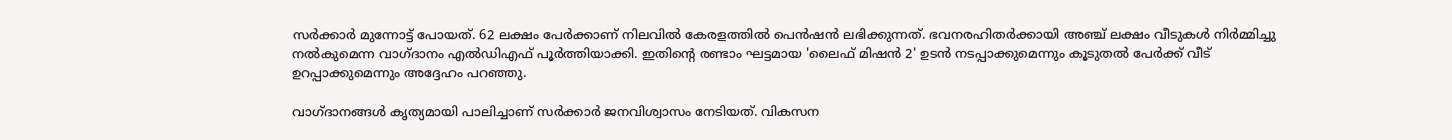സര്‍ക്കാര്‍ മുന്നോട്ട് പോയത്. 62 ലക്ഷം പേര്‍ക്കാണ് നിലവില്‍ കേരളത്തില്‍ പെന്‍ഷന്‍ ലഭിക്കുന്നത്. ഭവനരഹിതര്‍ക്കായി അഞ്ച് ലക്ഷം വീടുകള്‍ നിര്‍മ്മിച്ചു നല്‍കുമെന്ന വാഗ്ദാനം എല്‍ഡിഎഫ് പൂര്‍ത്തിയാക്കി. ഇതിന്റെ രണ്ടാം ഘട്ടമായ 'ലൈഫ് മിഷന്‍ 2' ഉടന്‍ നടപ്പാക്കുമെന്നും കൂടുതല്‍ പേര്‍ക്ക് വീട് ഉറപ്പാക്കുമെന്നും അദ്ദേഹം പറഞ്ഞു.

വാഗ്ദാനങ്ങള്‍ കൃത്യമായി പാലിച്ചാണ് സര്‍ക്കാര്‍ ജനവിശ്വാസം നേടിയത്. വികസന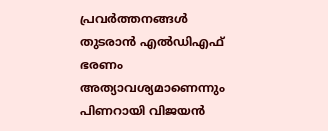പ്രവര്‍ത്തനങ്ങള്‍ തുടരാന്‍ എല്‍ഡിഎഫ് ഭരണം അത്യാവശ്യമാണെന്നും പിണറായി വിജയന്‍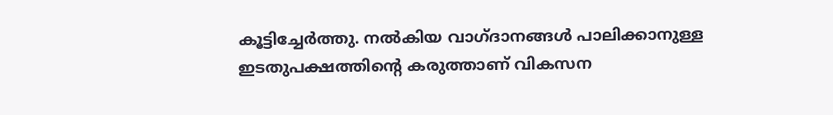കൂട്ടിച്ചേര്‍ത്തു. നല്‍കിയ വാഗ്ദാനങ്ങള്‍ പാലിക്കാനുള്ള ഇടതുപക്ഷത്തിന്റെ കരുത്താണ് വികസന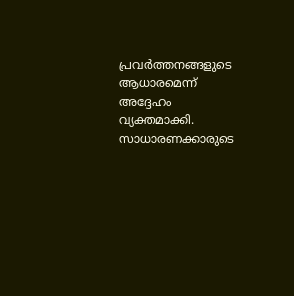പ്രവര്‍ത്തനങ്ങളുടെ ആധാരമെന്ന് അദ്ദേഹം വ്യക്തമാക്കി. സാധാരണക്കാരുടെ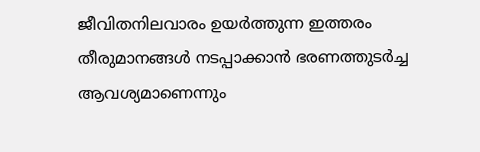ജീവിതനിലവാരം ഉയര്‍ത്തുന്ന ഇത്തരം തീരുമാനങ്ങള്‍ നടപ്പാക്കാന്‍ ഭരണത്തുടര്‍ച്ച ആവശ്യമാണെന്നും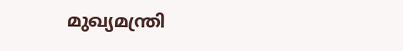മുഖ്യമന്ത്രി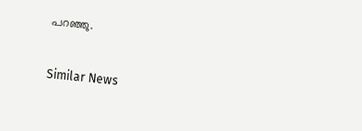പറഞ്ഞു.

Similar News